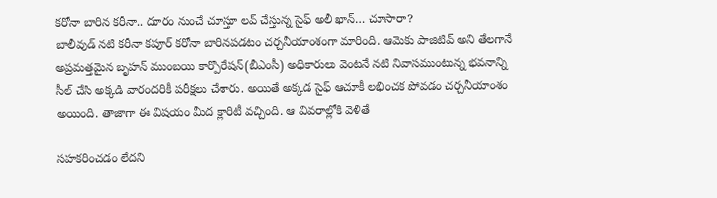కరోనా బారిన కరీనా.. దూరం నుంచే చూస్తూ లవ్ చేస్తున్న సైఫ్ అలీ ఖాన్… చూసారా?
బాలీవుడ్ నటి కరీనా కపూర్ కరోనా బారినపడటం చర్చనీయాంశంగా మారింది. ఆమెకు పాజిటివ్ అని తేలగానే అప్రమత్తమైన బృహన్ ముంబయి కార్పొరేషన్(బీఎంసీ) అధికారులు వెంటనే నటి నివాసముంటున్న భవనాన్ని సీల్ చేసి అక్కడి వారందరికీ పరీక్షలు చేశారు. అయితే అక్కడ సైఫ్ ఆచూకీ లభించక పోవడం చర్చనీయాంశం అయింది. తాజాగా ఈ విషయం మీద క్లారిటీ వచ్చింది. ఆ వివరాల్లోకి వెళితే

సహకరించడం లేదని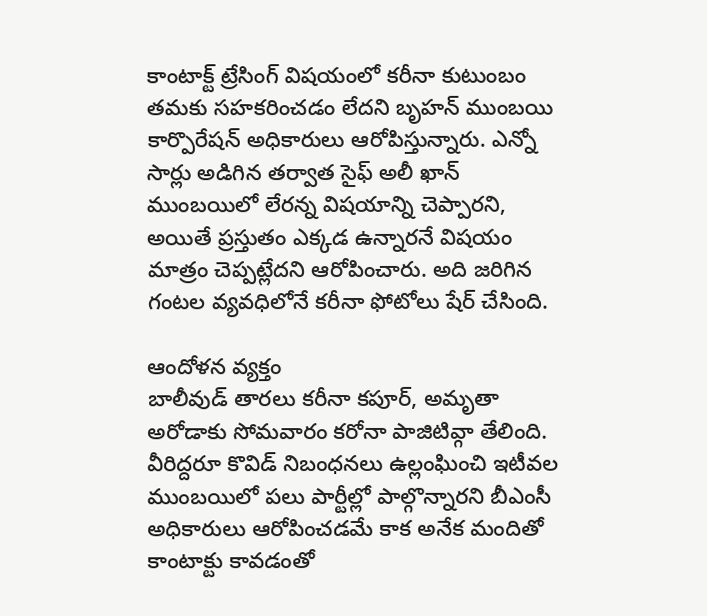కాంటాక్ట్ ట్రేసింగ్ విషయంలో కరీనా కుటుంబం తమకు సహకరించడం లేదని బృహన్ ముంబయి కార్పొరేషన్ అధికారులు ఆరోపిస్తున్నారు. ఎన్నో సార్లు అడిగిన తర్వాత సైఫ్ అలీ ఖాన్ ముంబయిలో లేరన్న విషయాన్ని చెప్పారని, అయితే ప్రస్తుతం ఎక్కడ ఉన్నారనే విషయం మాత్రం చెప్పట్లేదని ఆరోపించారు. అది జరిగిన గంటల వ్యవధిలోనే కరీనా ఫోటోలు షేర్ చేసింది.

ఆందోళన వ్యక్తం
బాలీవుడ్ తారలు కరీనా కపూర్, అమృతా అరోడాకు సోమవారం కరోనా పాజిటివ్గా తేలింది. వీరిద్దరూ కొవిడ్ నిబంధనలు ఉల్లంఘించి ఇటీవల ముంబయిలో పలు పార్టీల్లో పాల్గొన్నారని బీఎంసీ అధికారులు ఆరోపించడమే కాక అనేక మందితో కాంటాక్టు కావడంతో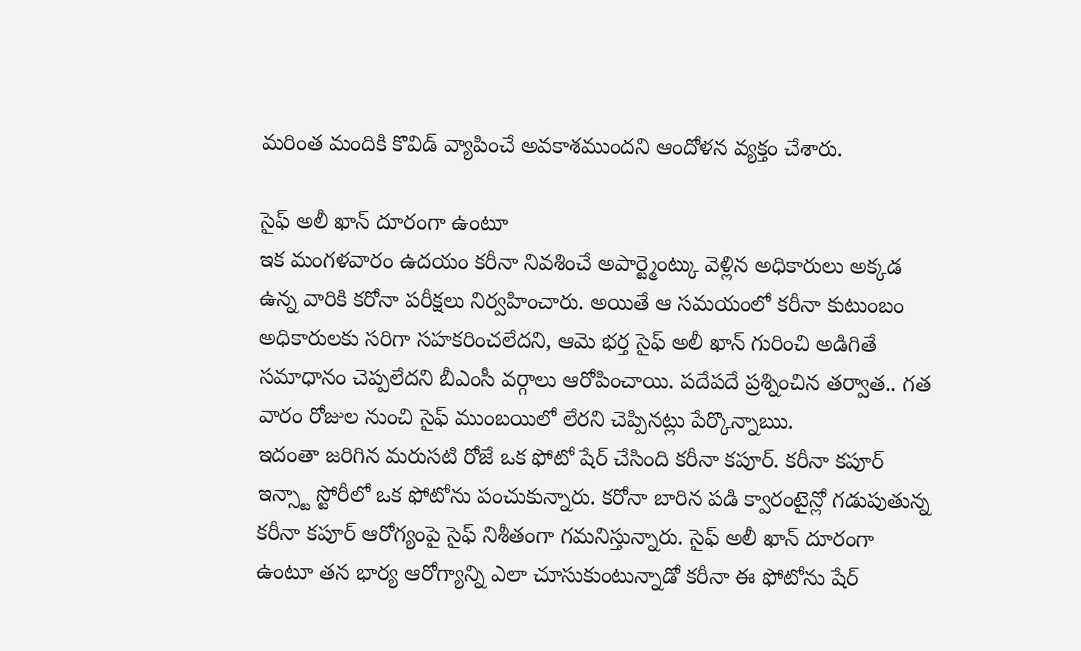మరింత మందికి కొవిడ్ వ్యాపించే అవకాశముందని ఆందోళన వ్యక్తం చేశారు.

సైఫ్ అలీ ఖాన్ దూరంగా ఉంటూ
ఇక మంగళవారం ఉదయం కరీనా నివశించే అపార్ట్మెంట్కు వెళ్లిన అధికారులు అక్కడ ఉన్న వారికి కరోనా పరీక్షలు నిర్వహించారు. అయితే ఆ సమయంలో కరీనా కుటుంబం అధికారులకు సరిగా సహకరించలేదని, ఆమె భర్త సైఫ్ అలీ ఖాన్ గురించి అడిగితే సమాధానం చెప్పలేదని బీఎంసీ వర్గాలు ఆరోపించాయి. పదేపదే ప్రశ్నించిన తర్వాత.. గత వారం రోజుల నుంచి సైఫ్ ముంబయిలో లేరని చెప్పినట్లు పేర్కొన్నాఋ.
ఇదంతా జరిగిన మరుసటి రోజే ఒక ఫోటో షేర్ చేసింది కరీనా కపూర్. కరీనా కపూర్ ఇన్స్టా స్టోరీలో ఒక ఫోటోను పంచుకున్నారు. కరోనా బారిన పడి క్వారంటైన్లో గడుపుతున్న కరీనా కపూర్ ఆరోగ్యంపై సైఫ్ నిశీతంగా గమనిస్తున్నారు. సైఫ్ అలీ ఖాన్ దూరంగా ఉంటూ తన భార్య ఆరోగ్యాన్ని ఎలా చూసుకుంటున్నాడో కరీనా ఈ ఫోటోను షేర్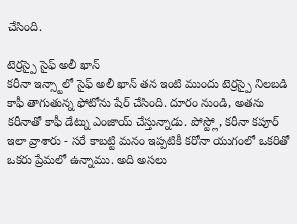చేసింది.

టెర్రస్పై సైఫ్ అలీ ఖాన్
కరీనా ఇన్స్టాలో సైఫ్ అలీ ఖాన్ తన ఇంటి ముందు టెర్రస్పై నిలబడి కాఫీ తాగుతున్న ఫోటోను షేర్ చేసింది. దూరం నుండి, అతను కరీనాతో కాఫీ డేట్ను ఎంజాయ్ చేస్తున్నాడు. పోస్ట్లో, కరీనా కపూర్ ఇలా వ్రాశారు - సరే కాబట్టి మనం ఇప్పటికీ కరోనా యుగంలో ఒకరితో ఒకరు ప్రేమలో ఉన్నాము. అది అసలు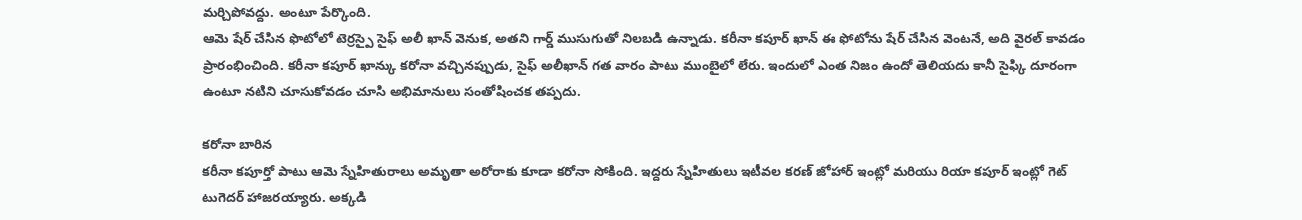మర్చిపోవద్దు. అంటూ పేర్కొంది.
ఆమె షేర్ చేసిన ఫొటోలో టెర్రస్పై సైఫ్ అలీ ఖాన్ వెనుక, అతని గార్డ్ ముసుగుతో నిలబడి ఉన్నాడు. కరీనా కపూర్ ఖాన్ ఈ ఫోటోను షేర్ చేసిన వెంటనే, అది వైరల్ కావడం ప్రారంభించింది. కరీనా కపూర్ ఖాన్కు కరోనా వచ్చినప్పుడు, సైఫ్ అలీఖాన్ గత వారం పాటు ముంబైలో లేరు. ఇందులో ఎంత నిజం ఉందో తెలియదు కానీ సైఫ్కి దూరంగా ఉంటూ నటిని చూసుకోవడం చూసి అభిమానులు సంతోషించక తప్పదు.

కరోనా బారిన
కరీనా కపూర్తో పాటు ఆమె స్నేహితురాలు అమృతా అరోరాకు కూడా కరోనా సోకింది. ఇద్దరు స్నేహితులు ఇటీవల కరణ్ జోహార్ ఇంట్లో మరియు రియా కపూర్ ఇంట్లో గెట్ టుగెదర్ హాజరయ్యారు. అక్కడి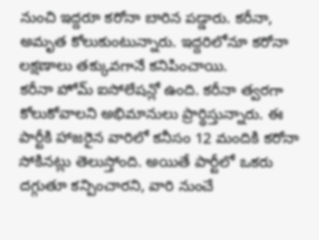నుంచి ఇద్దరూ కరోనా బారిన పడ్డారు. కరీనా, అమృత కోలుకుంటున్నారు. ఇద్దరిలోనూ కరోనా లక్షణాలు తక్కువగానే కనిపించాయి.
కరీనా హోమ్ ఐసోలేషన్లో ఉంది. కరీనా త్వరగా కోలుకోవాలని అభిమానులు ప్రార్థిస్తున్నారు. ఈ పార్టీకి హాజరైన వారిలో కనీసం 12 మందికి కరోనా సోకినట్లు తెలుస్తోంది. అయితే పార్టీలో ఒకరు దగ్గుతూ కన్పించారని, వారి నుంచే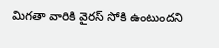మిగతా వారికి వైరస్ సోకి ఉంటుందని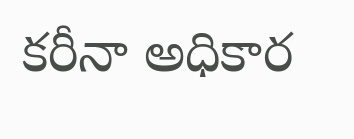కరీనా అధికార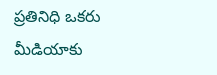ప్రతినిధి ఒకరు మీడియాకు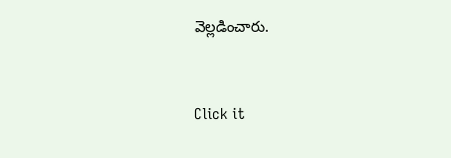వెల్లడించారు.


Click it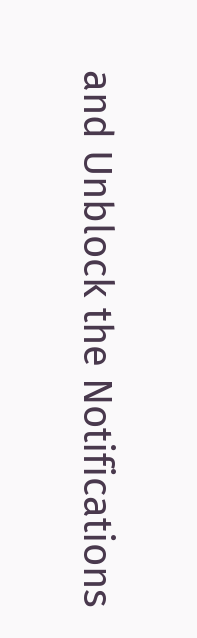and Unblock the Notifications